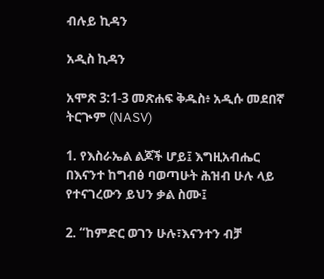ብሉይ ኪዳን

አዲስ ኪዳን

አሞጽ 3:1-3 መጽሐፍ ቅዱስ፥ አዲሱ መደበኛ ትርጒም (NASV)

1. የእስራኤል ልጆች ሆይ፤ እግዚአብሔር በእናንተ ከግብፅ ባወጣሁት ሕዝብ ሁሉ ላይ የተናገረውን ይህን ቃል ስሙ፤

2. “ከምድር ወገን ሁሉ፣እናንተን ብቻ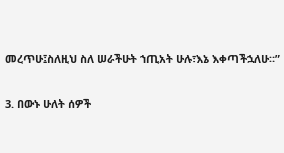መረጥሁ፤ስለዚህ ስለ ሠራችሁት ኀጢአት ሁሉ፣እኔ እቀጣችኋለሁ።”

3. በውኑ ሁለት ሰዎች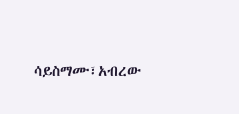ሳይስማሙ፣አብረው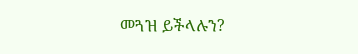መጓዝ ይችላሉን?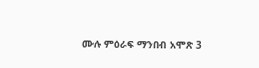ሙሉ ምዕራፍ ማንበብ አሞጽ 3